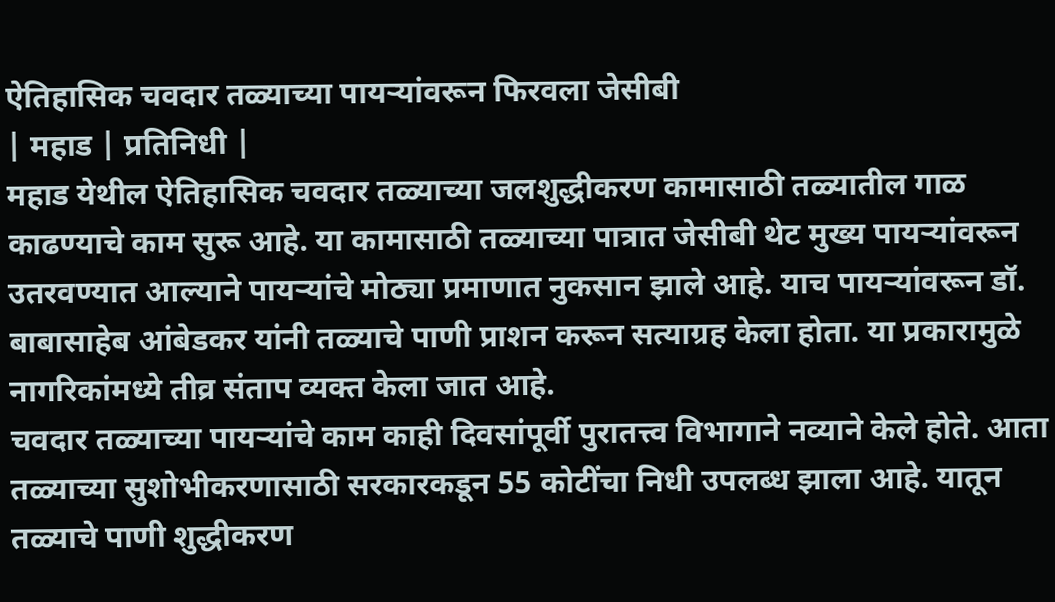ऐतिहासिक चवदार तळ्याच्या पायऱ्यांवरून फिरवला जेसीबी
| महाड | प्रतिनिधी |
महाड येथील ऐतिहासिक चवदार तळ्याच्या जलशुद्धीकरण कामासाठी तळ्यातील गाळ काढण्याचे काम सुरू आहे. या कामासाठी तळ्याच्या पात्रात जेसीबी थेट मुख्य पायऱ्यांवरून उतरवण्यात आल्याने पायऱ्यांचे मोठ्या प्रमाणात नुकसान झाले आहे. याच पायऱ्यांवरून डॉ. बाबासाहेब आंबेडकर यांनी तळ्याचे पाणी प्राशन करून सत्याग्रह केला होता. या प्रकारामुळे नागरिकांमध्ये तीव्र संताप व्यक्त केला जात आहे.
चवदार तळ्याच्या पायऱ्यांचे काम काही दिवसांपूर्वी पुरातत्त्व विभागाने नव्याने केले होते. आता तळ्याच्या सुशोभीकरणासाठी सरकारकडून 55 कोटींचा निधी उपलब्ध झाला आहे. यातून तळ्याचे पाणी शुद्धीकरण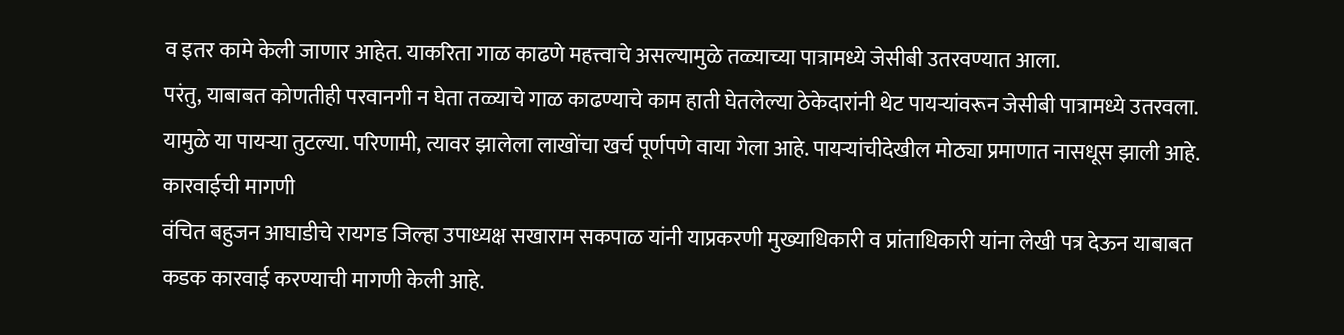व इतर कामे केली जाणार आहेत. याकरिता गाळ काढणे महत्त्वाचे असल्यामुळे तळ्याच्या पात्रामध्ये जेसीबी उतरवण्यात आला.
परंतु, याबाबत कोणतीही परवानगी न घेता तळ्याचे गाळ काढण्याचे काम हाती घेतलेल्या ठेकेदारांनी थेट पायऱ्यांवरून जेसीबी पात्रामध्ये उतरवला. यामुळे या पायऱ्या तुटल्या. परिणामी, त्यावर झालेला लाखोंचा खर्च पूर्णपणे वाया गेला आहे. पायऱ्यांचीदेखील मोठ्या प्रमाणात नासधूस झाली आहे.
कारवाईची मागणी
वंचित बहुजन आघाडीचे रायगड जिल्हा उपाध्यक्ष सखाराम सकपाळ यांनी याप्रकरणी मुख्याधिकारी व प्रांताधिकारी यांना लेखी पत्र देऊन याबाबत कडक कारवाई करण्याची मागणी केली आहे.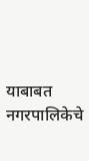याबाबत नगरपालिकेचे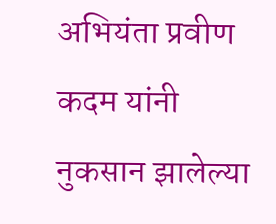अभियंता प्रवीण कदम यांनी नुकसान झालेल्या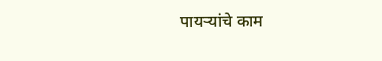पायऱ्यांचे काम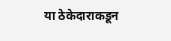या ठेकेदाराकडून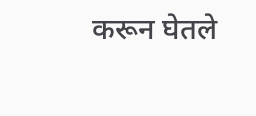करून घेतले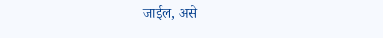जाईल, असे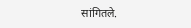सांगितले.